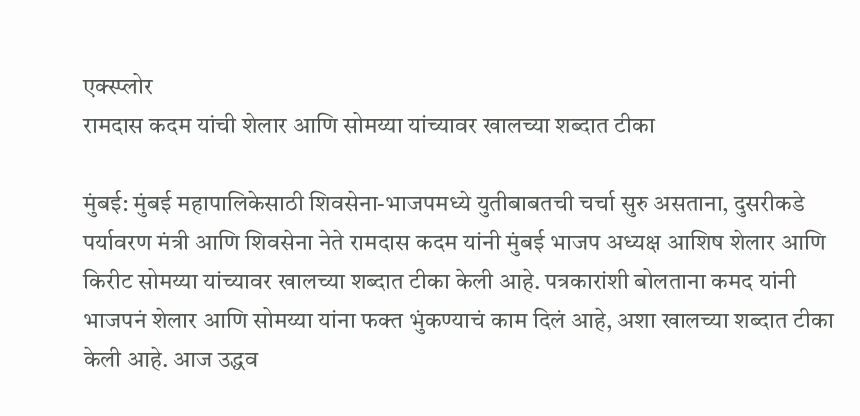एक्स्प्लोर
रामदास कदम यांची शेलार आणि सोमय्या यांच्यावर खालच्या शब्दात टीका

मुंबई: मुंबई महापालिकेसाठी शिवसेना-भाजपमध्ये युतीबाबतची चर्चा सुरु असताना, दुसरीकडे पर्यावरण मंत्री आणि शिवसेना नेते रामदास कदम यांनी मुंबई भाजप अध्यक्ष आशिष शेलार आणि किरीट सोमय्या यांच्यावर खालच्या शब्दात टीका केली आहे. पत्रकारांशी बोलताना कमद यांनी भाजपनं शेलार आणि सोमय्या यांना फक्त भुंकण्याचं काम दिलं आहे, अशा खालच्या शब्दात टीका केली आहे. आज उद्धव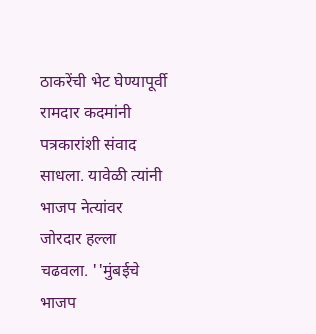ठाकरेंची भेट घेण्यापूर्वी रामदार कदमांनी पत्रकारांशी संवाद साधला. यावेळी त्यांनी भाजप नेत्यांवर जोरदार हल्ला चढवला. ''मुंबईचे भाजप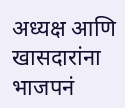अध्यक्ष आणि खासदारांना भाजपनं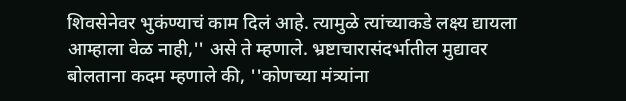शिवसेनेवर भुकंण्याचं काम दिलं आहे. त्यामुळे त्यांच्याकडे लक्ष्य द्यायला आम्हाला वेळ नाही,'' असे ते म्हणाले. भ्रष्टाचारासंदर्भातील मुद्यावर बोलताना कदम म्हणाले की, ''कोणच्या मंत्र्यांना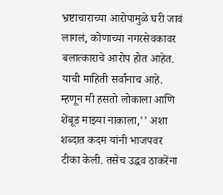भ्रष्टाचाराच्या आरोपामुळे घरी जावं लागलं, कोणाच्या नगरसेवकावर बलात्काराचे आरोप होत आहेत. याची माहिती सर्वांनाच आहे. म्हणून मी हसतो लोकाला आणि शेंबूड माझ्या नाकाला,'' अशा शब्दात कदम यांनी भाजपवर टीका केली. तसेच उद्धव ठाकरेंना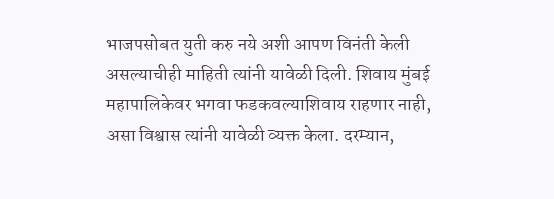भाजपसोबत युती करु नये अशी आपण विनंती केली असल्याचीही माहिती त्यांनी यावेळी दिली. शिवाय मुंबई महापालिकेवर भगवा फडकवल्याशिवाय राहणार नाही, असा विश्वास त्यांनी यावेळी व्यक्त केला. दरम्यान,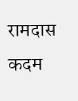रामदास कदम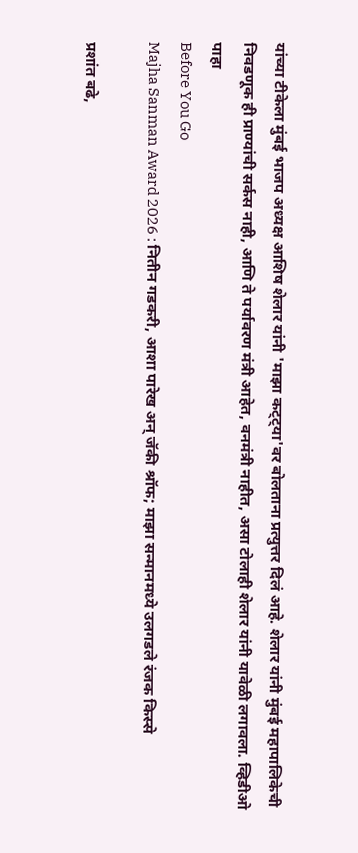यांच्या टीकेला मुंबई भाजप अध्यक्ष आशिष शेलार यांनी 'माझा कट्ट्या'वर बोलताना प्रत्युत्तर दिलं आहे. शेलार यांनी मुंबई महापालिकेची निवडणूक ही प्राण्यांची सर्कस नाही, आणि ते पर्यावरण मंत्री आहेत, वनमंत्री नाहीत, असा टोलाही शेलार यांनी यावेळी लगावला. व्हिडीओ पाहा
Before You Go
Majha Sanman Award 2026 : नितीन गडकरी, आशा पारेख अन् जॅकी श्रॉफ; माझा सन्मानमध्ये उलगडले रंजक किस्से

प्रशांत बढे,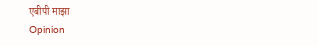एबीपी माझा
Opinion